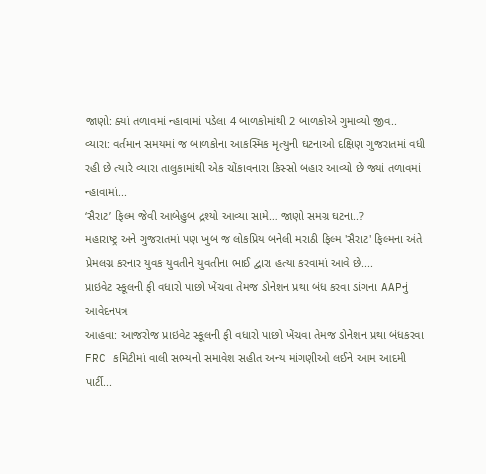જાણો: ક્યાં તળાવમાં ન્હાવામાં પડેલા 4 બાળકોમાંથી 2 બાળકોએ ગુમાવ્યો જીવ..
વ્યારા: વર્તમાન સમયમાં જ બાળકોના આકસ્મિક મૃત્યુની ઘટનાઓ દક્ષિણ ગુજરાતમાં વધી રહી છે ત્યારે વ્યારા તાલુકામાંથી એક ચોંકાવનારા કિસ્સો બહાર આવ્યો છે જ્યાં તળાવમાં ન્હાવામાં...
‘સૈરાટ’ ફિલ્મ જેવી આબેહુબ દ્રશ્યો આવ્યા સામે… જાણો સમગ્ર ઘટના..?
મહારાષ્ટ્ર અને ગુજરાતમાં પણ ખુબ જ લોકપ્રિય બનેલી મરાઠી ફિલ્મ 'સૈરાટ' ફિલ્મના અંતે પ્રેમલગ્ન કરનાર યુવક યુવતીને યુવતીના ભાઈ દ્વારા હત્યા કરવામાં આવે છે....
પ્રાઇવેટ સ્કૂલની ફી વધારો પાછો ખેંચવા તેમજ ડોનેશન પ્રથા બંધ કરવા ડાંગના AAPનું આવેદનપત્ર
આહવા: આજરોજ પ્રાઇવેટ સ્કૂલની ફી વધારો પાછો ખેંચવા તેમજ ડોનેશન પ્રથા બંધકરવા FRC કમિટીમાં વાલી સભ્યનો સમાવેશ સહીત અન્ય માંગણીઓ લઈને આમ આદમી પાર્ટી...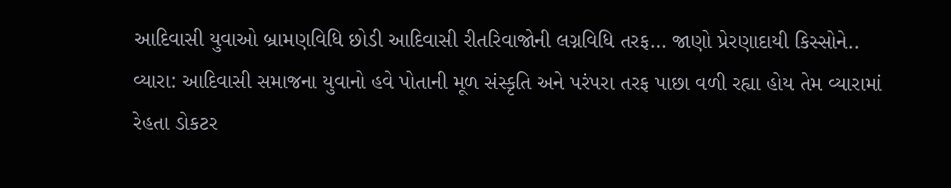આદિવાસી યુવાઓ બ્રામણવિધિ છોડી આદિવાસી રીતરિવાજોની લગ્નવિધિ તરફ… જાણો પ્રેરણાદાયી કિસ્સોને..
વ્યારા: આદિવાસી સમાજના યુવાનો હવે પોતાની મૂળ સંસ્કૃતિ અને પરંપરા તરફ પાછા વળી રહ્યા હોય તેમ વ્યારામાં રેહતા ડોકટર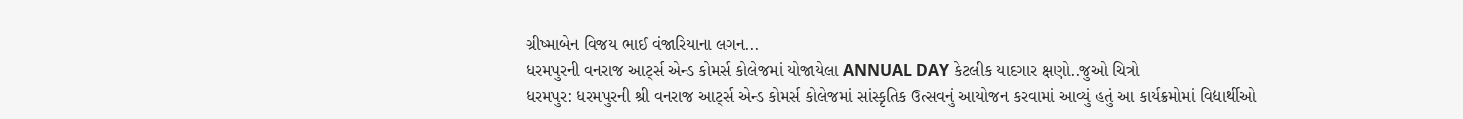ગ્રીષ્માબેન વિજય ભાઈ વંજારિયાના લગન...
ધરમપુરની વનરાજ આર્ટ્સ એન્ડ કોમર્સ કોલેજમાં યોજાયેલા ANNUAL DAY કેટલીક યાદગાર ક્ષણો..જુઓ ચિત્રો
ધરમપુર: ધરમપુરની શ્રી વનરાજ આર્ટ્સ એન્ડ કોમર્સ કોલેજમાં સાંસ્કૃતિક ઉત્સવનું આયોજન કરવામાં આવ્યું હતું આ કાર્યક્રમોમાં વિદ્યાર્થીઓ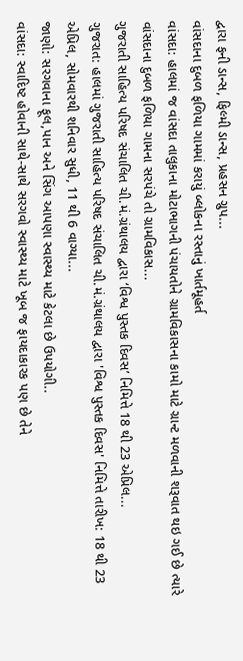દ્વારા ફની ડાન્સ, ફિલ્મી ડાન્સ, પ્રહસન ગ્રુપ...
વાંસદાના દુબળ ફળિયા ગામમાં કરાયું બ્લોકના રસ્તાનું ખાર્તમૂહર્ત
વાંસદા: હાલમાં જ વાંસદા તાલુકાના મોટાભાગની પંચાયતોને ગ્રામવિકાસના કામો માટે ગ્રાન્ટ મળવાની શરૂવાત થઇ ગઈ છે ત્યારે વાંસદાના દુબળ ફળિયા ગામના સરપંચે તો ગ્રામવિકાસ...
ગુજરાતી સાહિત્ય પરિષદ સંચાલિત ચી.મં.ગ્રંથાલય દ્વારા ‘વિશ્વ પુસ્તક દિવસ’ નિમિત્તે 18 થી 23 એપ્રિલ...
ગુજરાત: હાલમાં ગુજરાતી સાહિત્ય પરિષદ સંચાલિત ચી.મં.ગ્રંથાલય દ્વારા 'વિશ્વ પુસ્તક દિવસ' નિમિત્તે તારીખ: 18 થી 23 એપ્રિલ, સોમવારથી શનિવાર સુધી, 11 થી 6 વાગ્યા...
જાણો: સરગવાના ફૂલ,પાન અને સિંગ આપણા સ્વાસ્થ્ય માટે કેટલા છે ઉપયોગી..
વાંસદા: સ્વાદિષ્ટ હોવાની સાથે-સાથે સરગવો સ્વાસ્થ્ય માટે ખૂબ જ ફાયદાકારક પણ છે તેને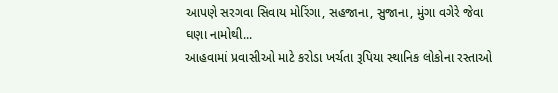આપણે સરગવા સિવાય મોરિંગા, સહજાના, સુજાના, મુંગા વગેરે જેવા ઘણા નામોથી...
આહવામાં પ્રવાસીઓ માટે કરોડા ખર્ચતા રૂપિયા સ્થાનિક લોકોના રસ્તાઓ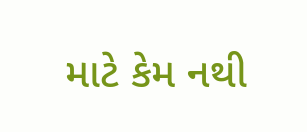માટે કેમ નથી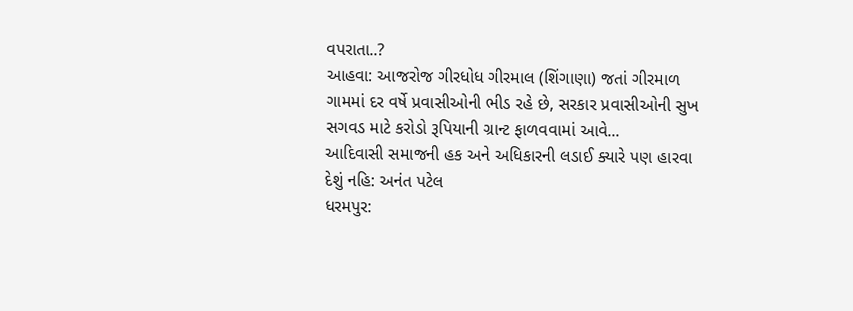વપરાતા..?
આહવા: આજરોજ ગીરધોધ ગીરમાલ (શિંગાણા) જતાં ગીરમાળ ગામમાં દર વર્ષે પ્રવાસીઓની ભીડ રહે છે, સરકાર પ્રવાસીઓની સુખ સગવડ માટે કરોડો રૂપિયાની ગ્રાન્ટ ફાળવવામાં આવે...
આદિવાસી સમાજની હક અને અધિકારની લડાઈ ક્યારે પણ હારવા દેશું નહિ: અનંત પટેલ
ધરમપુર: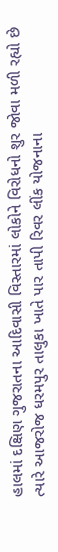હાલમાં દક્ષિણ ગુજરાતના આદિવાસી વિસ્તારમાં લોકોને વિરોધનો શુર જોવા મળી રહ્યો છે ત્યારે આજરોજ ધરમપુર તાલુકા ખાતે પાર તાપી રિવર લીંક યોજનાના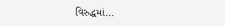વિરુદ્ધમાં...